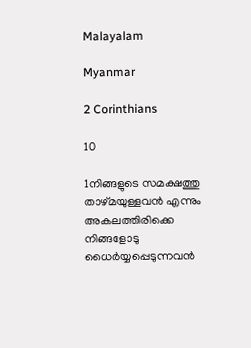Malayalam

Myanmar

2 Corinthians

10

1നിങ്ങളുടെ സമക്ഷത്തു താഴ്മയുള്ളവന്‍ എന്നും അകലത്തിരിക്കെ നിങ്ങളോടു ധൈര്‍യ്യപ്പെടുന്നവന്‍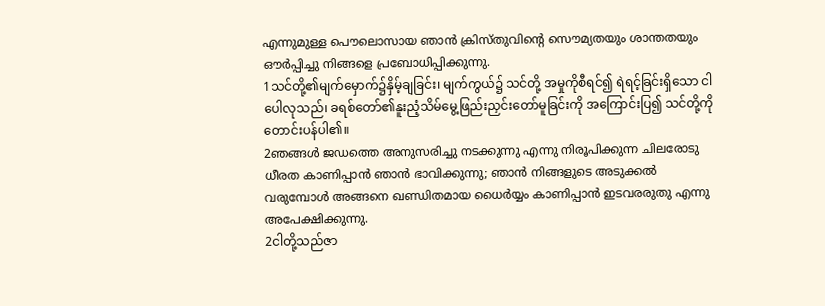എന്നുമുള്ള പൌലൊസായ ഞാന്‍ ക്രിസ്തുവിന്റെ സൌമ്യതയും ശാന്തതയും ഔര്‍പ്പിച്ചു നിങ്ങളെ പ്രബോധിപ്പിക്കുന്നു.
1သင်တို့၏မျက်မှောက်၌နှိမ့်ချခြင်း၊ မျက်ကွယ်၌ သင်တို့ အမှုကိုစီရင်၍ ရဲရင့်ခြင်းရှိသော ငါပေါလုသည်၊ ခရစ်တော်၏နူးညံ့သိမ်မွေ့ဖြည်းညှင်းတော်မူခြင်းကို အကြောင်းပြ၍ သင်တို့ကိုတောင်းပန်ပါ၏။
2ഞങ്ങള്‍ ജഡത്തെ അനുസരിച്ചു നടക്കുന്നു എന്നു നിരൂപിക്കുന്ന ചിലരോടു ധീരത കാണിപ്പാന്‍ ഞാന്‍ ഭാവിക്കുന്നു; ഞാന്‍ നിങ്ങളുടെ അടുക്കല്‍ വരുമ്പോള്‍ അങ്ങനെ ഖണ്ഡിതമായ ധൈര്‍യ്യം കാണിപ്പാന്‍ ഇടവരരുതു എന്നു അപേക്ഷിക്കുന്നു.
2ငါတို့သည်ဇာ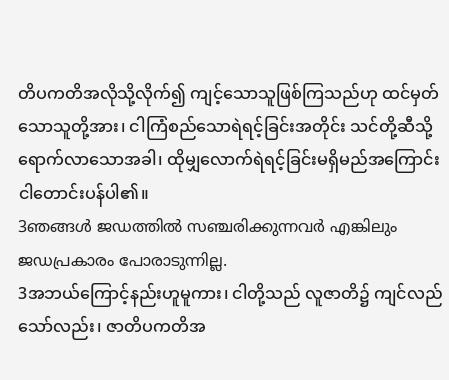တိပကတိအလိုသို့လိုက်၍ ကျင့်သောသူဖြစ်ကြသည်ဟု ထင်မှတ်သောသူတို့အား၊ ငါကြံစည်သောရဲရင့်ခြင်းအတိုင်း သင်တို့ဆီသို့ရောက်လာသောအခါ၊ ထိုမျှလောက်ရဲရင့်ခြင်းမရှိမည်အကြောင်း ငါတောင်းပန်ပါ၏။
3ഞങ്ങള്‍ ജഡത്തില്‍ സഞ്ചരിക്കുന്നവര്‍ എങ്കിലും ജഡപ്രകാരം പോരാടുന്നില്ല.
3အဘယ်ကြောင့်နည်းဟူမူကား၊ ငါတို့သည် လူဇာတိ၌ ကျင်လည်သော်လည်း၊ ဇာတိပကတိအ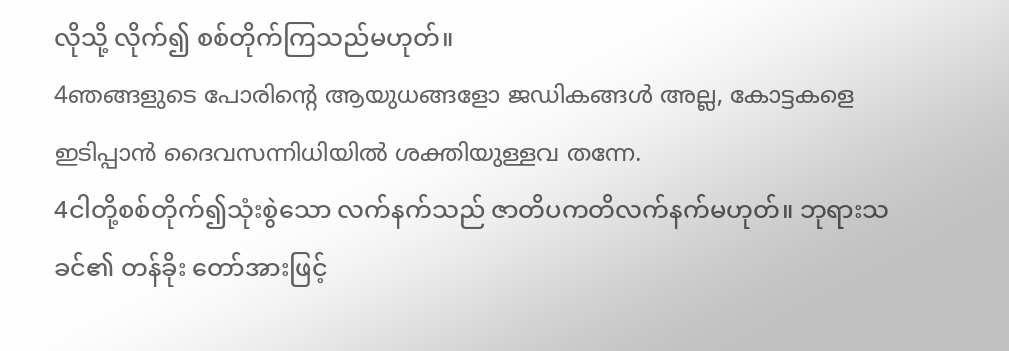လိုသို့ လိုက်၍ စစ်တိုက်ကြသည်မဟုတ်။
4ഞങ്ങളുടെ പോരിന്റെ ആയുധങ്ങളോ ജഡികങ്ങള്‍ അല്ല, കോട്ടകളെ ഇടിപ്പാന്‍ ദൈവസന്നിധിയില്‍ ശക്തിയുള്ളവ തന്നേ.
4ငါတို့စစ်တိုက်၍သုံးစွဲသော လက်နက်သည် ဇာတိပကတိလက်နက်မဟုတ်။ ဘုရားသခင်၏ တန်ခိုး တော်အားဖြင့်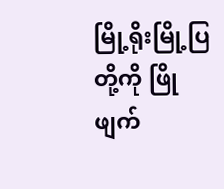မြို့ရိုးမြို့ပြတို့ကို ဖြိုဖျက်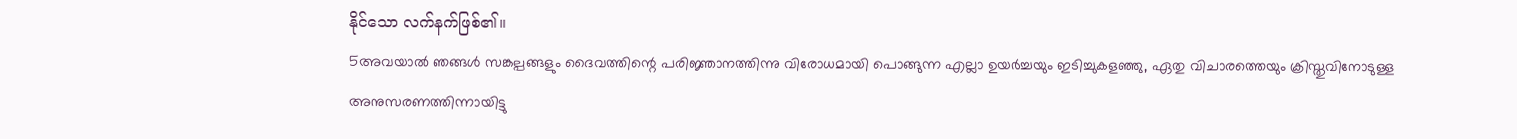နိုင်သော လက်နက်ဖြစ်၏။
5അവയാല്‍ ഞങ്ങള്‍ സങ്കല്പങ്ങളും ദൈവത്തിന്റെ പരിജ്ഞാനത്തിന്നു വിരോധമായി പൊങ്ങുന്ന എല്ലാ ഉയര്‍ച്ചയും ഇടിച്ചുകളഞ്ഞു, ഏതു വിചാരത്തെയും ക്രിസ്തുവിനോടുള്ള അനുസരണത്തിന്നായിട്ടു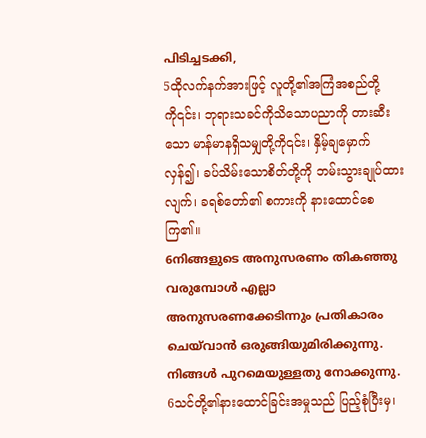പിടിച്ചടക്കി,
5ထိုလက်နက်အားဖြင့် လူတို့၏အကြံအစည်တို့ကို၎င်း၊ ဘုရားသခင်ကိုသိသောပညာကို တားဆီးသော မာန်မာနရှိသမျှတို့ကို၎င်း၊ နှိမ့်ချမှောက်လှန်၍၊ ခပ်သိမ်းသောစိတ်တို့ကို ဘမ်းသွားချုပ်ထားလျက်၊ ခရစ်တော်၏ စကားကို နားထောင်စေကြ၏။
6നിങ്ങളുടെ അനുസരണം തികഞ്ഞു വരുമ്പോള്‍ എല്ലാ അനുസരണക്കേടിന്നും പ്രതികാരം ചെയ്‍വാന്‍ ഒരുങ്ങിയുമിരിക്കുന്നു. നിങ്ങള്‍ പുറമെയുള്ളതു നോക്കുന്നു.
6သင်တို့၏နားထောင်ခြင်းအမှုသည် ပြည့်စုံပြီးမှ၊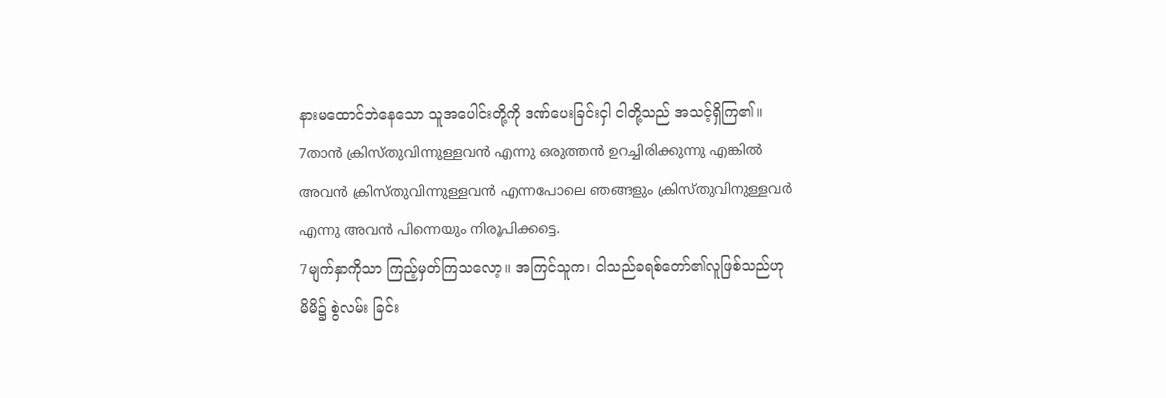နားမထောင်ဘဲနေသော သူအပေါင်းတို့ကို ဒဏ်ပေးခြင်းငှါ ငါတို့သည် အသင့်ရှိကြ၏။
7താന്‍ ക്രിസ്തുവിന്നുള്ളവന്‍ എന്നു ഒരുത്തന്‍ ഉറച്ചിരിക്കുന്നു എങ്കില്‍ അവന്‍ ക്രിസ്തുവിന്നുള്ളവന്‍ എന്നപോലെ ഞങ്ങളും ക്രിസ്തുവിനുള്ളവര്‍ എന്നു അവന്‍ പിന്നെയും നിരൂപിക്കട്ടെ.
7မျက်နှာကိုသာ ကြည့်မှတ်ကြသလော့။ အကြင်သူက၊ ငါသည်ခရစ်တော်၏လူဖြစ်သည်ဟု မိမိ၌ စွဲလမ်း ခြင်း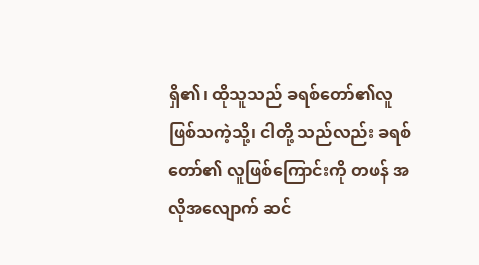ရှိ၏၊ ထိုသူသည် ခရစ်တော်၏လူဖြစ်သကဲ့သို့၊ ငါတို့ သည်လည်း ခရစ်တော်၏ လူဖြစ်ကြောင်းကို တဖန် အလိုအလျောက် ဆင်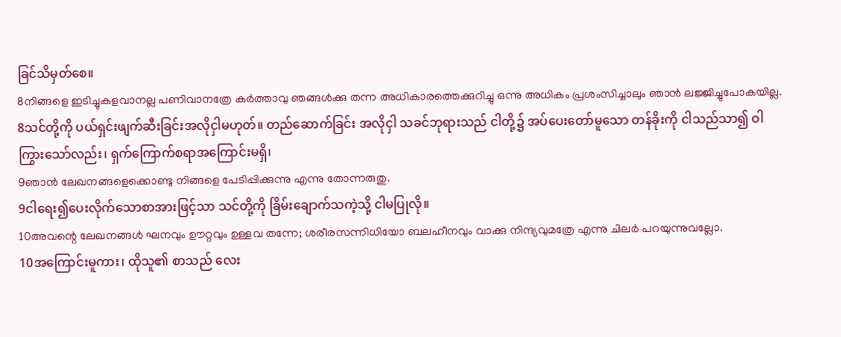ခြင်သိမှတ်စေ။
8നിങ്ങളെ ഇടിച്ചുകളവാനല്ല പണിവാനത്രേ കര്‍ത്താവു ഞങ്ങള്‍ക്കു തന്ന അധികാരത്തെക്കുറിച്ചു ഒന്നു അധികം പ്രശംസിച്ചാലും ഞാന്‍ ലജ്ജിച്ചുപോകയില്ല.
8သင်တို့ကို ပယ်ရှင်းဖျက်ဆီးခြင်းအလိုငှါမဟုတ်။ တည်ဆောက်ခြင်း အလိုငှါ သခင်ဘုရားသည် ငါတို့၌ အပ်ပေးတော်မူသော တန်ခိုးကို ငါသည်သာ၍ ဝါကြွားသော်လည်း၊ ရှက်ကြောက်စရာအကြောင်းမရှိ၊
9ഞാന്‍ ലേഖനങ്ങളെക്കൊണ്ടു നിങ്ങളെ പേടിപ്പിക്കുന്നു എന്നു തോന്നരുതു.
9ငါရေး၍ပေးလိုက်သောစာအားဖြင့်သာ သင်တို့ကို ခြိမ်းချောက်သကဲ့သို့ ငါမပြုလို။
10അവന്റെ ലേഖനങ്ങള്‍ ഘനവും ഊറ്റവും ഉള്ളവ തന്നേ; ശരീരസന്നിധിയോ ബലഹീനവും വാക്കു നിന്ദ്യവുമത്രേ എന്നു ചിലര്‍ പറയുന്നുവല്ലോ.
10အကြောင်းမူကား၊ ထိုသူ၏ စာသည် လေး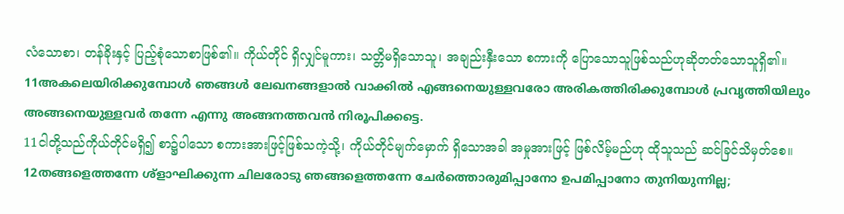လံသောစာ၊ တန်ခိုးနှင့် ပြည့်စုံသောစာဖြစ်၏။ ကိုယ်တိုင် ရှိလျှင်မူကား၊ သတ္တိမရှိသောသူ၊ အချည်းနှီးသော စကားကို ပြောသောသူဖြစ်သည်ဟုဆိုတတ်သောသူရှိ၏။
11അകലെയിരിക്കുമ്പോള്‍ ഞങ്ങള്‍ ലേഖനങ്ങളാല്‍ വാക്കില്‍ എങ്ങനെയുള്ളവരോ അരികത്തിരിക്കുമ്പോള്‍ പ്രവൃത്തിയിലും അങ്ങനെയുള്ളവര്‍ തന്നേ എന്നു അങ്ങനത്തവന്‍ നിരൂപിക്കട്ടെ.
11ငါတို့သည်ကိုယ်တိုင်မရှိ၍ စာ၌ပါသော စကားအားဖြင့်ဖြစ်သကဲ့သို့၊ ကိုယ်တိုင်မျက်မှောက် ရှိသောအခါ အမှုအားဖြင့် ဖြစ်လိမ့်မည်ဟု ထိုသူသည် ဆင်ခြင်သိမှတ်စေ။
12തങ്ങളെത്തന്നേ ശ്ളാഘിക്കുന്ന ചിലരോടു ഞങ്ങളെത്തന്നേ ചേര്‍ത്തൊരുമിപ്പാനോ ഉപമിപ്പാനോ തുനിയുന്നില്ല;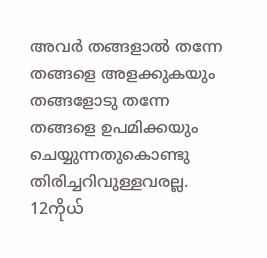അവര്‍ തങ്ങളാല്‍ തന്നേ തങ്ങളെ അളക്കുകയും തങ്ങളോടു തന്നേ തങ്ങളെ ഉപമിക്കയും ചെയ്യുന്നതുകൊണ്ടു തിരിച്ചറിവുള്ളവരല്ല.
12ကိုယ်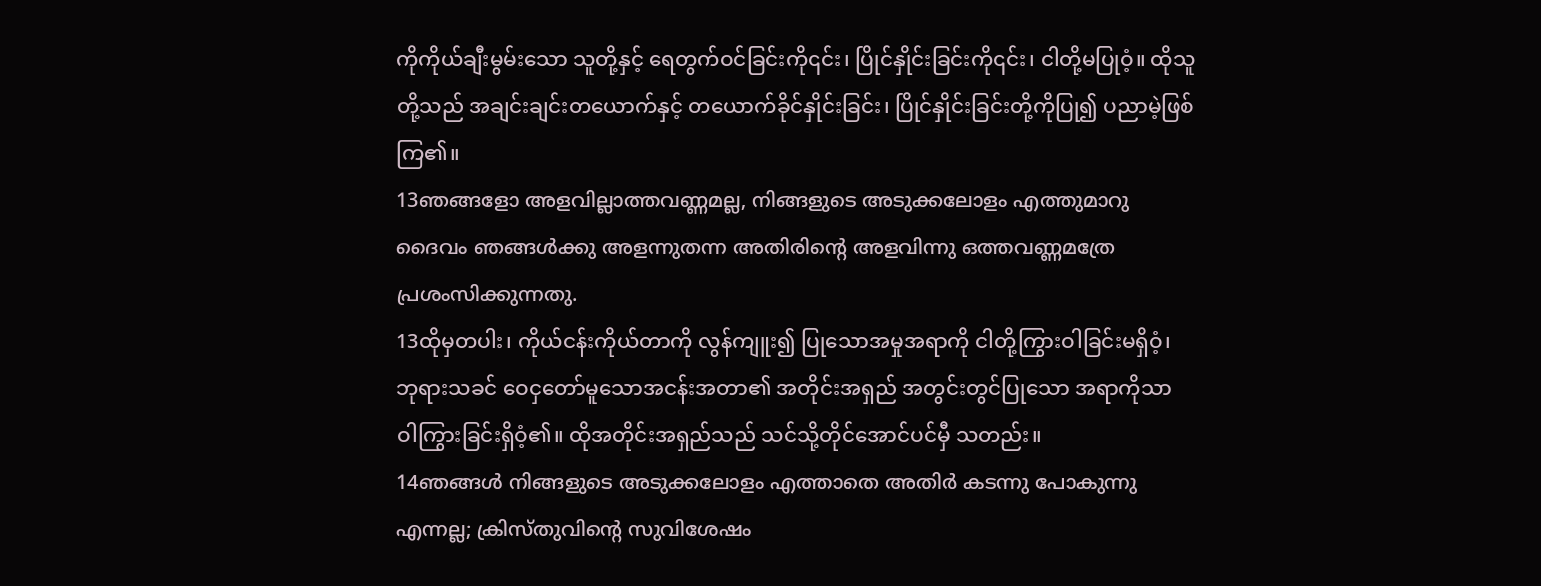ကိုကိုယ်ချီးမွမ်းသော သူတို့နှင့် ရေတွက်ဝင်ခြင်းကို၎င်း၊ ပြိုင်နှိုင်းခြင်းကို၎င်း၊ ငါတို့မပြုဝံ့။ ထိုသူတို့သည် အချင်းချင်းတယောက်နှင့် တယောက်ခိုင်နှိုင်းခြင်း၊ ပြိုင်နှိုင်းခြင်းတို့ကိုပြု၍ ပညာမဲ့ဖြစ်ကြ၏။
13ഞങ്ങളോ അളവില്ലാത്തവണ്ണമല്ല, നിങ്ങളുടെ അടുക്കലോളം എത്തുമാറു ദൈവം ഞങ്ങള്‍ക്കു അളന്നുതന്ന അതിരിന്റെ അളവിന്നു ഒത്തവണ്ണമത്രേ പ്രശംസിക്കുന്നതു.
13ထိုမှတပါး၊ ကိုယ်ငန်းကိုယ်တာကို လွန်ကျူး၍ ပြုသောအမှုအရာကို ငါတို့ကြွားဝါခြင်းမရှိဝံ့၊ ဘုရားသခင် ဝေငှတော်မူသောအငန်းအတာ၏ အတိုင်းအရှည် အတွင်းတွင်ပြုသော အရာကိုသာ ဝါကြွားခြင်းရှိဝံ့၏။ ထိုအတိုင်းအရှည်သည် သင်သို့တိုင်အောင်ပင်မှီ သတည်း။
14ഞങ്ങള്‍ നിങ്ങളുടെ അടുക്കലോളം എത്താതെ അതിര്‍ കടന്നു പോകുന്നു എന്നല്ല; ക്രിസ്തുവിന്റെ സുവിശേഷം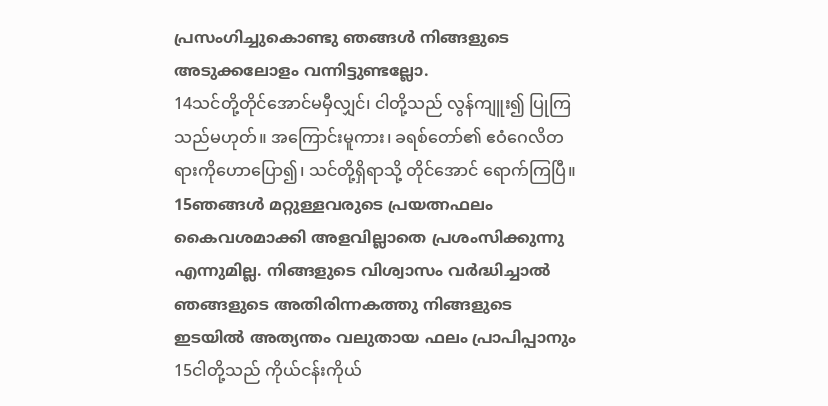പ്രസംഗിച്ചുകൊണ്ടു ഞങ്ങള്‍ നിങ്ങളുടെ അടുക്കലോളം വന്നിട്ടുണ്ടല്ലോ.
14သင်တို့တိုင်အောင်မမှီလျှင်၊ ငါတို့သည် လွန်ကျူး၍ ပြုကြသည်မဟုတ်။ အကြောင်းမူကား၊ ခရစ်တော်၏ ဧဝံဂေလိတရားကိုဟောပြော၍၊ သင်တို့ရှိရာသို့ တိုင်အောင် ရောက်ကြပြီ။
15ഞങ്ങള്‍ മറ്റുള്ളവരുടെ പ്രയത്നഫലം കൈവശമാക്കി അളവില്ലാതെ പ്രശംസിക്കുന്നു എന്നുമില്ല. നിങ്ങളുടെ വിശ്വാസം വര്‍ദ്ധിച്ചാല്‍ ഞങ്ങളുടെ അതിരിന്നകത്തു നിങ്ങളുടെ ഇടയില്‍ അത്യന്തം വലുതായ ഫലം പ്രാപിപ്പാനും
15ငါတို့သည် ကိုယ်ငန်းကိုယ်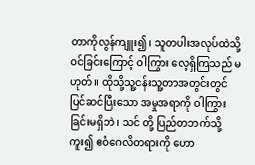တာကိုလွန်ကျူး၍၊ သူတပါးအလုပ်ထဲသို့ဝင်ခြင်းကြောင့် ဝါကြွား လေ့ရှိကြသည် မဟုတ်။ ထိုသို့သူ့ငန်းသူ့တာအတွင်းတွင် ပြင်ဆင်ပြီးသော အမှုအရာကို ဝါကြွားခြင်းမရှိဘဲ၊ သင် တို့ ပြည်တဘက်သို့ကူး၍ ဧဝံဂေလိတရားကို ဟော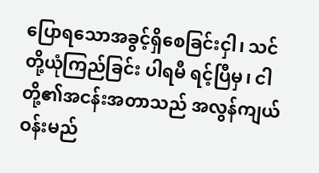ပြောရသောအခွင့်ရှိစေခြင်းငှါ၊ သင်တို့ယုံကြည်ခြင်း ပါရမီ ရင့်ပြီမှ၊ ငါတို့၏အငန်းအတာသည် အလွန်ကျယ်ဝန်းမည်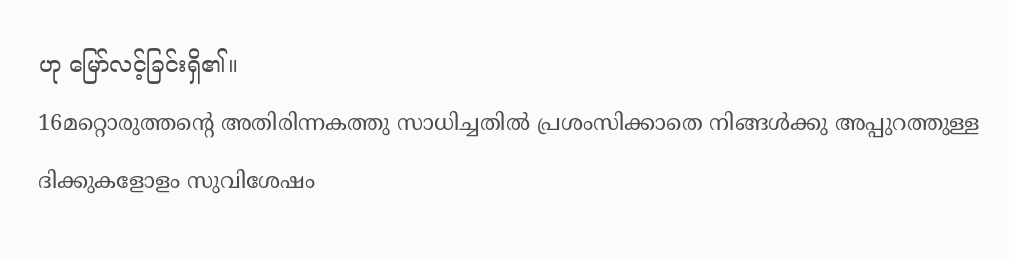ဟု မြော်လင့်ခြင်းရှိ၏။
16മറ്റൊരുത്തന്റെ അതിരിന്നകത്തു സാധിച്ചതില്‍ പ്രശംസിക്കാതെ നിങ്ങള്‍ക്കു അപ്പുറത്തുള്ള ദിക്കുകളോളം സുവിശേഷം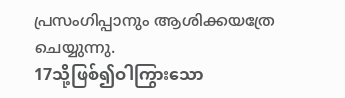പ്രസംഗിപ്പാനും ആശിക്കയത്രേ ചെയ്യുന്നു.
17သို့ဖြစ်၍ဝါကြွားသော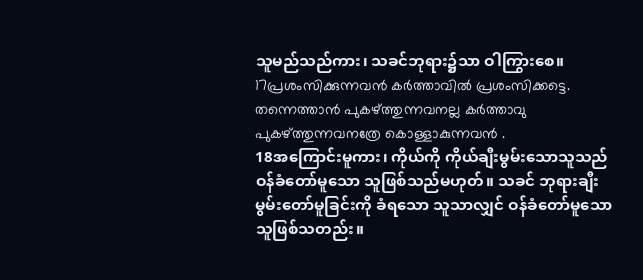သူမည်သည်ကား၊ သခင်ဘုရား၌သာ ဝါကြွားစေ။
17പ്രശംസിക്കുന്നവന്‍ കര്‍ത്താവില്‍ പ്രശംസിക്കട്ടെ. തന്നെത്താന്‍ പുകഴ്ത്തുന്നവനല്ല കര്‍ത്താവു പുകഴ്ത്തുന്നവനത്രേ കൊള്ളാകുന്നവന്‍ .
18အကြောင်းမူကား၊ ကိုယ်ကို ကိုယ်ချီးမွမ်းသောသူသည် ဝန်ခံတော်မူသော သူဖြစ်သည်မဟုတ်။ သခင် ဘုရားချီးမွမ်းတော်မူခြင်းကို ခံရသော သူသာလျှင် ဝန်ခံတော်မူသောသူဖြစ်သတည်း။